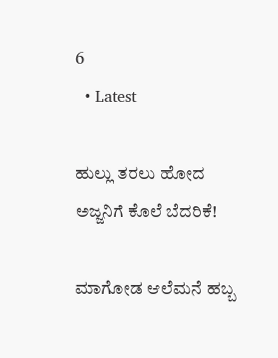6
  • Latest

ಹುಲ್ಲು ತರಲು ಹೋದ ಅಜ್ಜನಿಗೆ ಕೊಲೆ ಬೆದರಿಕೆ!

ಮಾಗೋಡ ಆಲೆಮನೆ ಹಬ್ಬ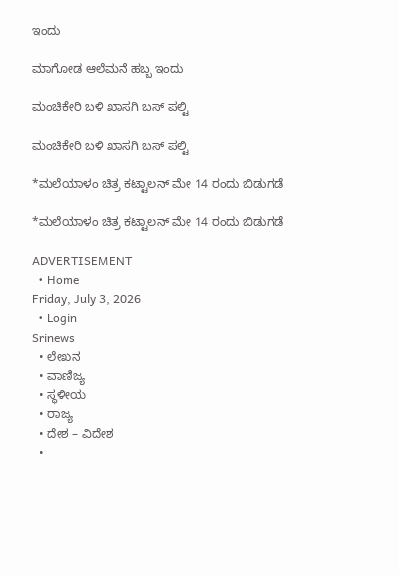ಇಂದು

ಮಾಗೋಡ ಆಲೆಮನೆ ಹಬ್ಬ ಇಂದು

ಮಂಚಿಕೇರಿ‌ ಬಳಿ ಖಾಸಗಿ ಬಸ್ ಪಲ್ಟಿ

ಮಂಚಿಕೇರಿ‌ ಬಳಿ ಖಾಸಗಿ ಬಸ್ ಪಲ್ಟಿ

*ಮಲೆಯಾಳಂ ಚಿತ್ರ ಕಟ್ಟಾಲನ್ ಮೇ 14 ರಂದು ಬಿಡುಗಡೆ

*ಮಲೆಯಾಳಂ ಚಿತ್ರ ಕಟ್ಟಾಲನ್ ಮೇ 14 ರಂದು ಬಿಡುಗಡೆ

ADVERTISEMENT
  • Home
Friday, July 3, 2026
  • Login
Srinews
  • ಲೇಖನ
  • ವಾಣಿಜ್ಯ
  • ಸ್ಥಳೀಯ
  • ರಾಜ್ಯ
  • ದೇಶ – ವಿದೇಶ
  •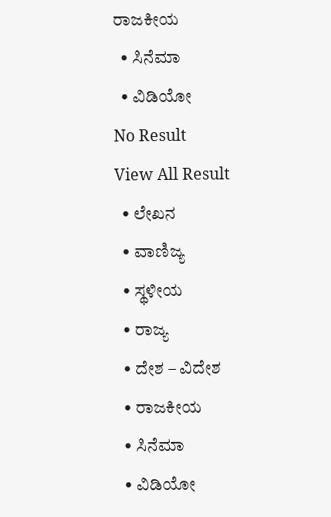ರಾಜಕೀಯ
  • ಸಿನೆಮಾ
  • ವಿಡಿಯೋ
No Result
View All Result
  • ಲೇಖನ
  • ವಾಣಿಜ್ಯ
  • ಸ್ಥಳೀಯ
  • ರಾಜ್ಯ
  • ದೇಶ – ವಿದೇಶ
  • ರಾಜಕೀಯ
  • ಸಿನೆಮಾ
  • ವಿಡಿಯೋ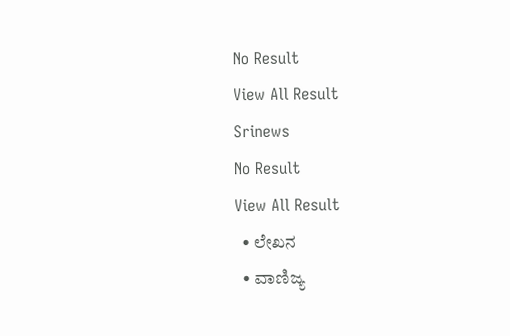No Result
View All Result
Srinews
No Result
View All Result
  • ಲೇಖನ
  • ವಾಣಿಜ್ಯ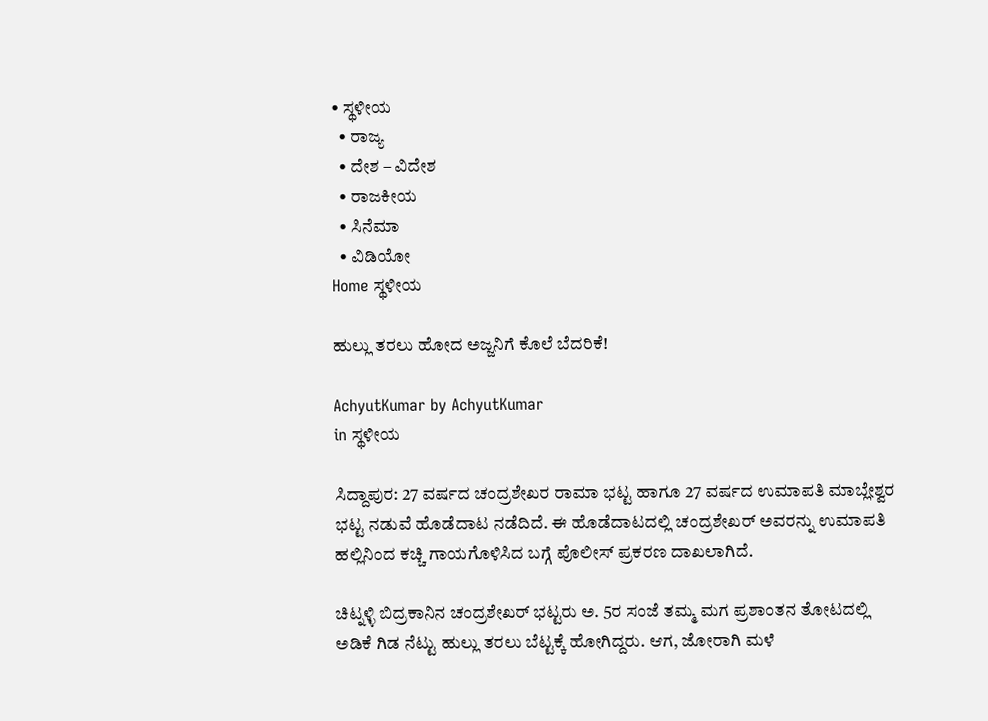• ಸ್ಥಳೀಯ
  • ರಾಜ್ಯ
  • ದೇಶ – ವಿದೇಶ
  • ರಾಜಕೀಯ
  • ಸಿನೆಮಾ
  • ವಿಡಿಯೋ
Home ಸ್ಥಳೀಯ

ಹುಲ್ಲು ತರಲು ಹೋದ ಅಜ್ಜನಿಗೆ ಕೊಲೆ ಬೆದರಿಕೆ!

AchyutKumar by AchyutKumar
in ಸ್ಥಳೀಯ

ಸಿದ್ದಾಪುರ: 27 ವರ್ಷದ ಚಂದ್ರಶೇಖರ ರಾಮಾ ಭಟ್ಟ ಹಾಗೂ 27 ವರ್ಷದ ಉಮಾಪತಿ ಮಾಬ್ಲೇಶ್ವರ ಭಟ್ಟ ನಡುವೆ ಹೊಡೆದಾಟ ನಡೆದಿದೆ. ಈ ಹೊಡೆದಾಟದಲ್ಲಿ ಚಂದ್ರಶೇಖರ್ ಅವರನ್ನು ಉಮಾಪತಿ ಹಲ್ಲಿನಿಂದ ಕಚ್ಚಿ ಗಾಯಗೊಳಿಸಿದ ಬಗ್ಗೆ ಪೊಲೀಸ್ ಪ್ರಕರಣ ದಾಖಲಾಗಿದೆ.

ಚಿಟ್ನಳ್ಳಿ ಬಿದ್ರಕಾನಿನ ಚಂದ್ರಶೇಖರ್ ಭಟ್ಟರು ಅ. 5ರ ಸಂಜೆ ತಮ್ಮ ಮಗ ಪ್ರಶಾಂತನ ತೋಟದಲ್ಲಿ ಅಡಿಕೆ ಗಿಡ ನೆಟ್ಟು ಹುಲ್ಲು ತರಲು ಬೆಟ್ಟಕ್ಕೆ ಹೋಗಿದ್ದರು. ಆಗ, ಜೋರಾಗಿ ಮಳೆ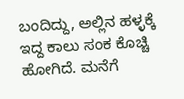ಬಂದಿದ್ದು, ಅಲ್ಲಿನ ಹಳ್ಳಕ್ಕೆ ಇದ್ದ ಕಾಲು ಸಂಕ ಕೊಚ್ಚಿ ಹೋಗಿದೆ. ಮನೆಗೆ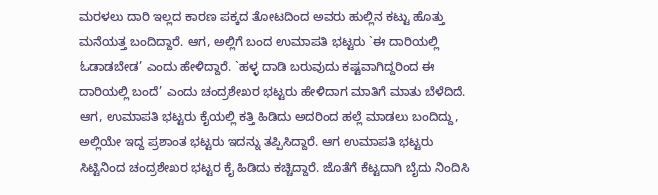ಮರಳಲು ದಾರಿ ಇಲ್ಲದ ಕಾರಣ ಪಕ್ಕದ ತೋಟದಿಂದ ಅವರು ಹುಲ್ಲಿನ ಕಟ್ಟು ಹೊತ್ತು ಮನೆಯತ್ತ ಬಂದಿದ್ದಾರೆ. ಆಗ, ಅಲ್ಲಿಗೆ ಬಂದ ಉಮಾಪತಿ ಭಟ್ಟರು `ಈ ದಾರಿಯಲ್ಲಿ ಓಡಾಡಬೇಡ’ ಎಂದು ಹೇಳಿದ್ದಾರೆ. `ಹಳ್ಳ ದಾಡಿ ಬರುವುದು ಕಷ್ಟವಾಗಿದ್ದರಿಂದ ಈ ದಾರಿಯಲ್ಲಿ ಬಂದೆ’ ಎಂದು ಚಂದ್ರಶೇಖರ ಭಟ್ಟರು ಹೇಳಿದಾಗ ಮಾತಿಗೆ ಮಾತು ಬೆಳೆದಿದೆ. ಆಗ, ಉಮಾಪತಿ ಭಟ್ಟರು ಕೈಯಲ್ಲಿ ಕತ್ತಿ ಹಿಡಿದು ಅದರಿಂದ ಹಲ್ಲೆ ಮಾಡಲು ಬಂದಿದ್ದು, ಅಲ್ಲಿಯೇ ಇದ್ದ ಪ್ರಶಾಂತ ಭಟ್ಟರು ಇದನ್ನು ತಪ್ಪಿಸಿದ್ದಾರೆ. ಆಗ ಉಮಾಪತಿ ಭಟ್ಟರು ಸಿಟ್ಟಿನಿಂದ ಚಂದ್ರಶೇಖರ ಭಟ್ಟರ ಕೈ ಹಿಡಿದು ಕಚ್ಚಿದ್ದಾರೆ. ಜೊತೆಗೆ ಕೆಟ್ಟದಾಗಿ ಬೈದು ನಿಂದಿಸಿ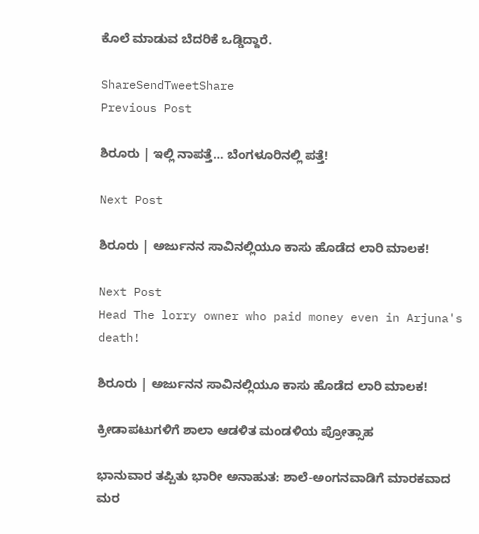ಕೊಲೆ ಮಾಡುವ ಬೆದರಿಕೆ ಒಡ್ಡಿದ್ದಾರೆ.

ShareSendTweetShare
Previous Post

ಶಿರೂರು | ಇಲ್ಲಿ ನಾಪತ್ತೆ… ಬೆಂಗಳೂರಿನಲ್ಲಿ ಪತ್ತೆ!

Next Post

ಶಿರೂರು | ಅರ್ಜುನನ ಸಾವಿನಲ್ಲಿಯೂ ಕಾಸು ಹೊಡೆದ ಲಾರಿ ಮಾಲಕ!

Next Post
Head The lorry owner who paid money even in Arjuna's death!

ಶಿರೂರು | ಅರ್ಜುನನ ಸಾವಿನಲ್ಲಿಯೂ ಕಾಸು ಹೊಡೆದ ಲಾರಿ ಮಾಲಕ!

ಕ್ರೀಡಾಪಟುಗಳಿಗೆ ಶಾಲಾ ಆಡಳಿತ ಮಂಡಳಿಯ ಪ್ರೋತ್ಸಾಹ

ಭಾನುವಾರ ತಪ್ಪಿತು ಭಾರೀ ಅನಾಹುತ: ಶಾಲೆ-ಅಂಗನವಾಡಿಗೆ ಮಾರಕವಾದ ಮರ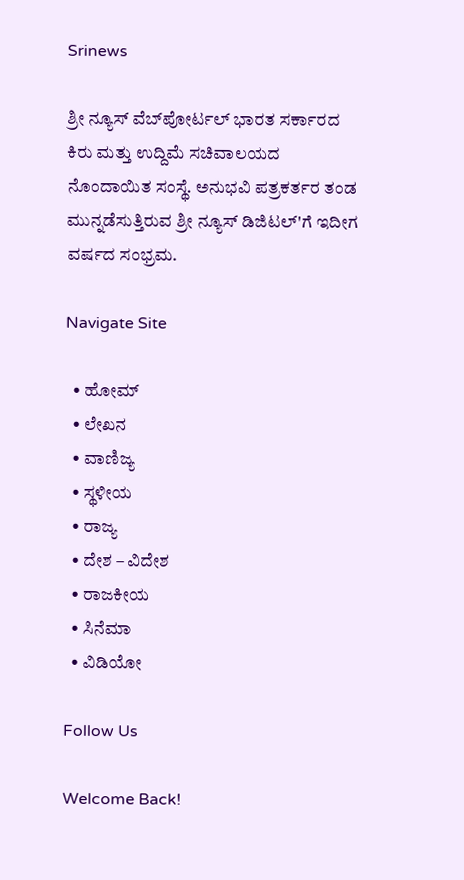Srinews

ಶ್ರೀ ನ್ಯೂಸ್ ವೆಬ್‌ಪೋರ್ಟಲ್ ಭಾರತ ಸರ್ಕಾರದ ಕಿರು ಮತ್ತು ಉದ್ದಿಮೆ ಸಚಿವಾಲಯದ ನೊಂದಾಯಿತ ಸಂಸ್ಥೆ. ಅನುಭವಿ ಪತ್ರಕರ್ತರ ತಂಡ ಮುನ್ನಡೆಸುತ್ತಿರುವ ಶ್ರೀ ನ್ಯೂಸ್ ಡಿಜಿಟಲ್'ಗೆ ಇದೀಗ ವರ್ಷದ ಸಂಭ್ರಮ.

Navigate Site

  • ಹೋಮ್
  • ಲೇಖನ
  • ವಾಣಿಜ್ಯ
  • ಸ್ಥಳೀಯ
  • ರಾಜ್ಯ
  • ದೇಶ – ವಿದೇಶ
  • ರಾಜಕೀಯ
  • ಸಿನೆಮಾ
  • ವಿಡಿಯೋ

Follow Us

Welcome Back!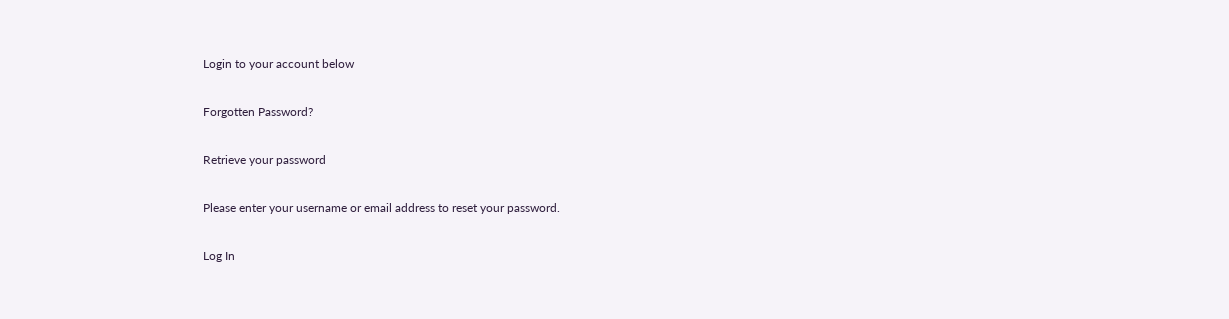Login to your account below

Forgotten Password?

Retrieve your password

Please enter your username or email address to reset your password.

Log In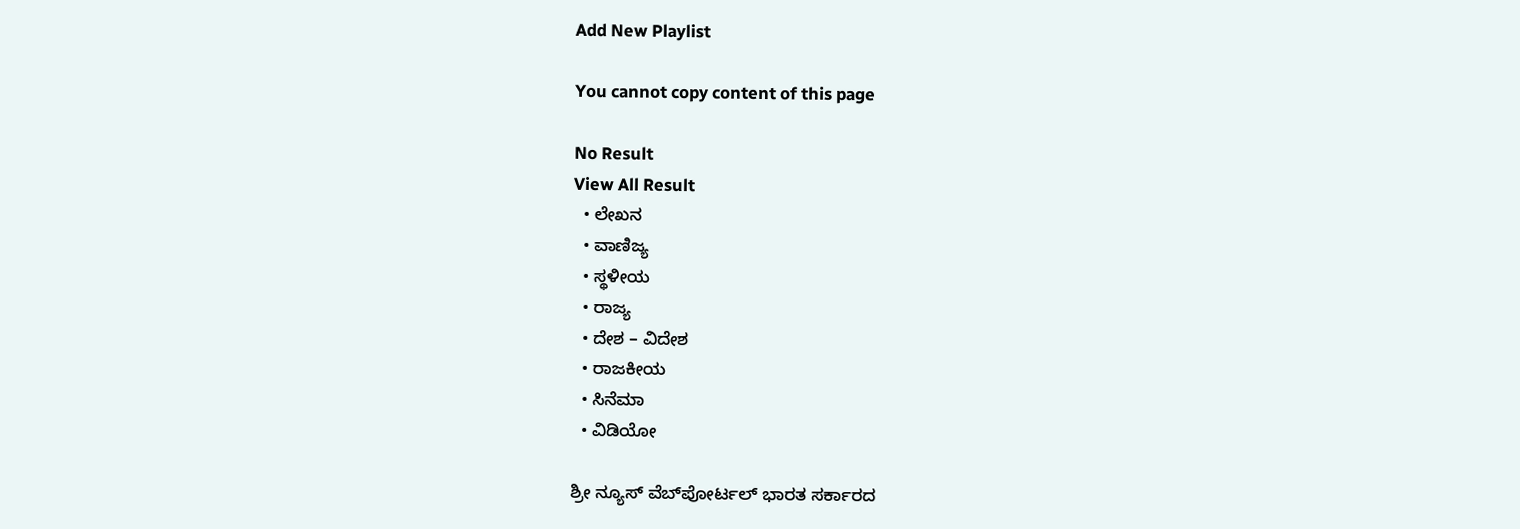Add New Playlist

You cannot copy content of this page

No Result
View All Result
  • ಲೇಖನ
  • ವಾಣಿಜ್ಯ
  • ಸ್ಥಳೀಯ
  • ರಾಜ್ಯ
  • ದೇಶ – ವಿದೇಶ
  • ರಾಜಕೀಯ
  • ಸಿನೆಮಾ
  • ವಿಡಿಯೋ

ಶ್ರೀ ನ್ಯೂಸ್ ವೆಬ್‌ಪೋರ್ಟಲ್ ಭಾರತ ಸರ್ಕಾರದ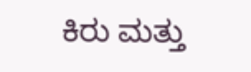ಕಿರು ಮತ್ತು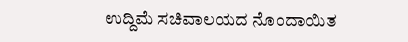ಉದ್ದಿಮೆ ಸಚಿವಾಲಯದ ನೊಂದಾಯಿತ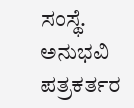ಸಂಸ್ಥೆ. ಅನುಭವಿ ಪತ್ರಕರ್ತರ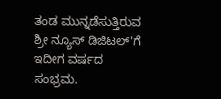ತಂಡ ಮುನ್ನಡೆಸುತ್ತಿರುವ ಶ್ರೀ ನ್ಯೂಸ್ ಡಿಜಿಟಲ್'ಗೆ ಇದೀಗ ವರ್ಷದ ಸಂಭ್ರಮ.